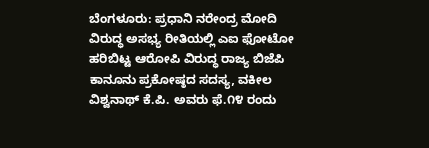ಬೆಂಗಳೂರು: ಪ್ರಧಾನಿ ನರೇಂದ್ರ ಮೋದಿ ವಿರುದ್ಧ ಅಸಭ್ಯ ರೀತಿಯಲ್ಲಿ ಎಐ ಫೋಟೋ ಹರಿಬಿಟ್ಟ ಆರೋಪಿ ವಿರುದ್ಧ ರಾಜ್ಯ ಬಿಜೆಪಿ ಕಾನೂನು ಪ್ರಕೋಷ್ಠದ ಸದಸ್ಯ, ವಕೀಲ ವಿಶ್ವನಾಥ್ ಕೆ.ಪಿ. ಅವರು ಫೆ.೧೪ ರಂದು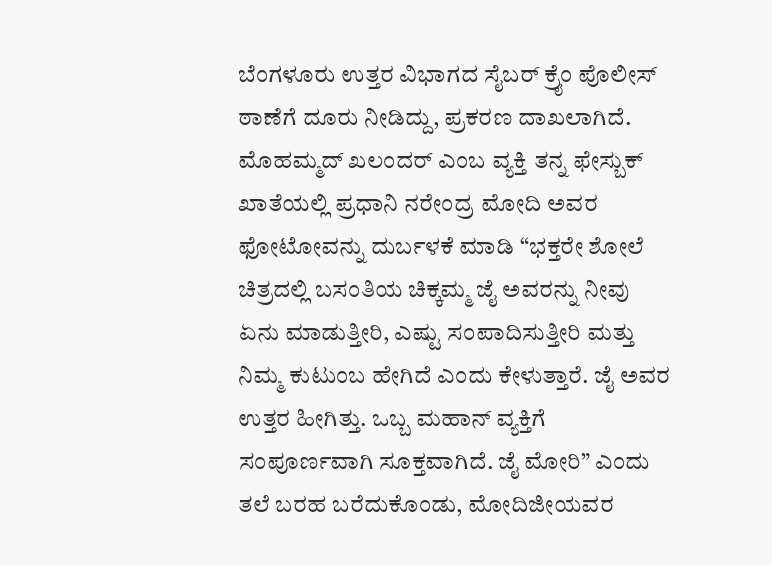ಬೆಂಗಳೂರು ಉತ್ತರ ವಿಭಾಗದ ಸೈಬರ್ ಕ್ರೈಂ ಪೊಲೀಸ್ ಠಾಣೆಗೆ ದೂರು ನೀಡಿದ್ದು, ಪ್ರಕರಣ ದಾಖಲಾಗಿದೆ.
ಮೊಹಮ್ಮದ್ ಖಲಂದರ್ ಎಂಬ ವ್ಯಕ್ತಿ ತನ್ನ ಫೇಸ್ಬುಕ್ ಖಾತೆಯಲ್ಲಿ ಪ್ರಧಾನಿ ನರೇಂದ್ರ ಮೋದಿ ಅವರ ಫೋಟೋವನ್ನು ದುರ್ಬಳಕೆ ಮಾಡಿ “ಭಕ್ತರೇ ಶೋಲೆ ಚಿತ್ರದಲ್ಲಿ ಬಸಂತಿಯ ಚಿಕ್ಕಮ್ಮ ಜೈ ಅವರನ್ನು ನೀವು ಏನು ಮಾಡುತ್ತೀರಿ, ಎಷ್ಟು ಸಂಪಾದಿಸುತ್ತೀರಿ ಮತ್ತು ನಿಮ್ಮ ಕುಟುಂಬ ಹೇಗಿದೆ ಎಂದು ಕೇಳುತ್ತಾರೆ. ಜೈ ಅವರ ಉತ್ತರ ಹೀಗಿತ್ತು. ಒಬ್ಬ ಮಹಾನ್ ವ್ಯಕ್ತಿಗೆ ಸಂಪೂರ್ಣವಾಗಿ ಸೂಕ್ತವಾಗಿದೆ. ಜೈ ಮೋರಿ” ಎಂದು ತಲೆ ಬರಹ ಬರೆದುಕೊಂಡು, ಮೋದಿಜೀಯವರ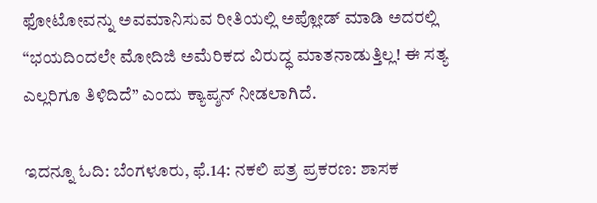ಫೋಟೋವನ್ನು ಅವಮಾನಿಸುವ ರೀತಿಯಲ್ಲಿ ಅಪ್ಲೋಡ್ ಮಾಡಿ ಅದರಲ್ಲಿ “ಭಯದಿಂದಲೇ ಮೋದಿಜಿ ಅಮೆರಿಕದ ವಿರುದ್ಧ ಮಾತನಾಡುತ್ತಿಲ್ಲ! ಈ ಸತ್ಯ ಎಲ್ಲರಿಗೂ ತಿಳಿದಿದೆ” ಎಂದು ಕ್ಯಾಪ್ಶನ್ ನೀಡಲಾಗಿದೆ.

ಇದನ್ನೂ ಓದಿ: ಬೆಂಗಳೂರು, ಫೆ.14: ನಕಲಿ ಪತ್ರ ಪ್ರಕರಣ: ಶಾಸಕ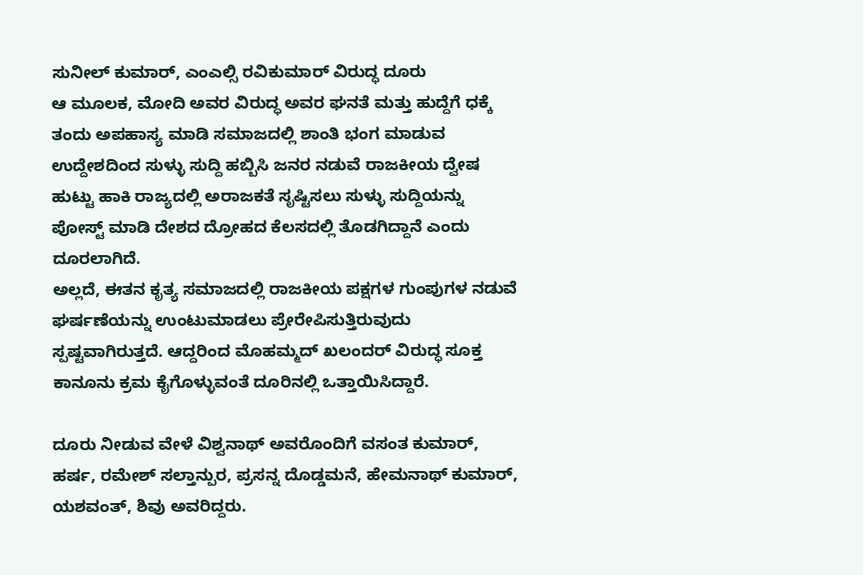ಸುನೀಲ್ ಕುಮಾರ್, ಎಂಎಲ್ಸಿ ರವಿಕುಮಾರ್ ವಿರುದ್ಧ ದೂರು
ಆ ಮೂಲಕ, ಮೋದಿ ಅವರ ವಿರುದ್ಧ ಅವರ ಘನತೆ ಮತ್ತು ಹುದ್ದೆಗೆ ಧಕ್ಕೆ ತಂದು ಅಪಹಾಸ್ಯ ಮಾಡಿ ಸಮಾಜದಲ್ಲಿ ಶಾಂತಿ ಭಂಗ ಮಾಡುವ ಉದ್ದೇಶದಿಂದ ಸುಳ್ಳು ಸುದ್ದಿ ಹಬ್ಬಿಸಿ ಜನರ ನಡುವೆ ರಾಜಕೀಯ ದ್ವೇಷ ಹುಟ್ಟು ಹಾಕಿ ರಾಜ್ಯದಲ್ಲಿ ಅರಾಜಕತೆ ಸೃಷ್ಟಿಸಲು ಸುಳ್ಳು ಸುದ್ದಿಯನ್ನು ಪೋಸ್ಟ್ ಮಾಡಿ ದೇಶದ ದ್ರೋಹದ ಕೆಲಸದಲ್ಲಿ ತೊಡಗಿದ್ದಾನೆ ಎಂದು ದೂರಲಾಗಿದೆ.
ಅಲ್ಲದೆ, ಈತನ ಕೃತ್ಯ ಸಮಾಜದಲ್ಲಿ ರಾಜಕೀಯ ಪಕ್ಷಗಳ ಗುಂಪುಗಳ ನಡುವೆ ಘರ್ಷಣೆಯನ್ನು ಉಂಟುಮಾಡಲು ಪ್ರೇರೇಪಿಸುತ್ತಿರುವುದು ಸ್ಪಷ್ಟವಾಗಿರುತ್ತದೆ. ಆದ್ದರಿಂದ ಮೊಹಮ್ಮದ್ ಖಲಂದರ್ ವಿರುದ್ಧ ಸೂಕ್ತ ಕಾನೂನು ಕ್ರಮ ಕೈಗೊಳ್ಳುವಂತೆ ದೂರಿನಲ್ಲಿ ಒತ್ತಾಯಿಸಿದ್ದಾರೆ.

ದೂರು ನೀಡುವ ವೇಳೆ ವಿಶ್ವನಾಥ್ ಅವರೊಂದಿಗೆ ವಸಂತ ಕುಮಾರ್, ಹರ್ಷ, ರಮೇಶ್ ಸಲ್ತಾನ್ಪುರ, ಪ್ರಸನ್ನ ದೊಡ್ಡಮನೆ, ಹೇಮನಾಥ್ ಕುಮಾರ್, ಯಶವಂತ್, ಶಿವು ಅವರಿದ್ದರು.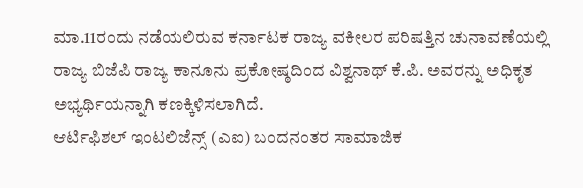ಮಾ.11ರಂದು ನಡೆಯಲಿರುವ ಕರ್ನಾಟಕ ರಾಜ್ಯ ವಕೀಲರ ಪರಿಷತ್ತಿನ ಚುನಾವಣೆಯಲ್ಲಿ ರಾಜ್ಯ ಬಿಜೆಪಿ ರಾಜ್ಯ ಕಾನೂನು ಪ್ರಕೋಷ್ಠದಿಂದ ವಿಶ್ವನಾಥ್ ಕೆ.ಪಿ. ಅವರನ್ನು ಅಧಿಕೃತ ಅಭ್ಯರ್ಥಿಯನ್ನಾಗಿ ಕಣಕ್ಕಿಳಿಸಲಾಗಿದೆ.
ಆರ್ಟಿಫಿಶಲ್ ಇಂಟಲಿಜೆನ್ಸ್ (ಎಐ) ಬಂದನಂತರ ಸಾಮಾಜಿಕ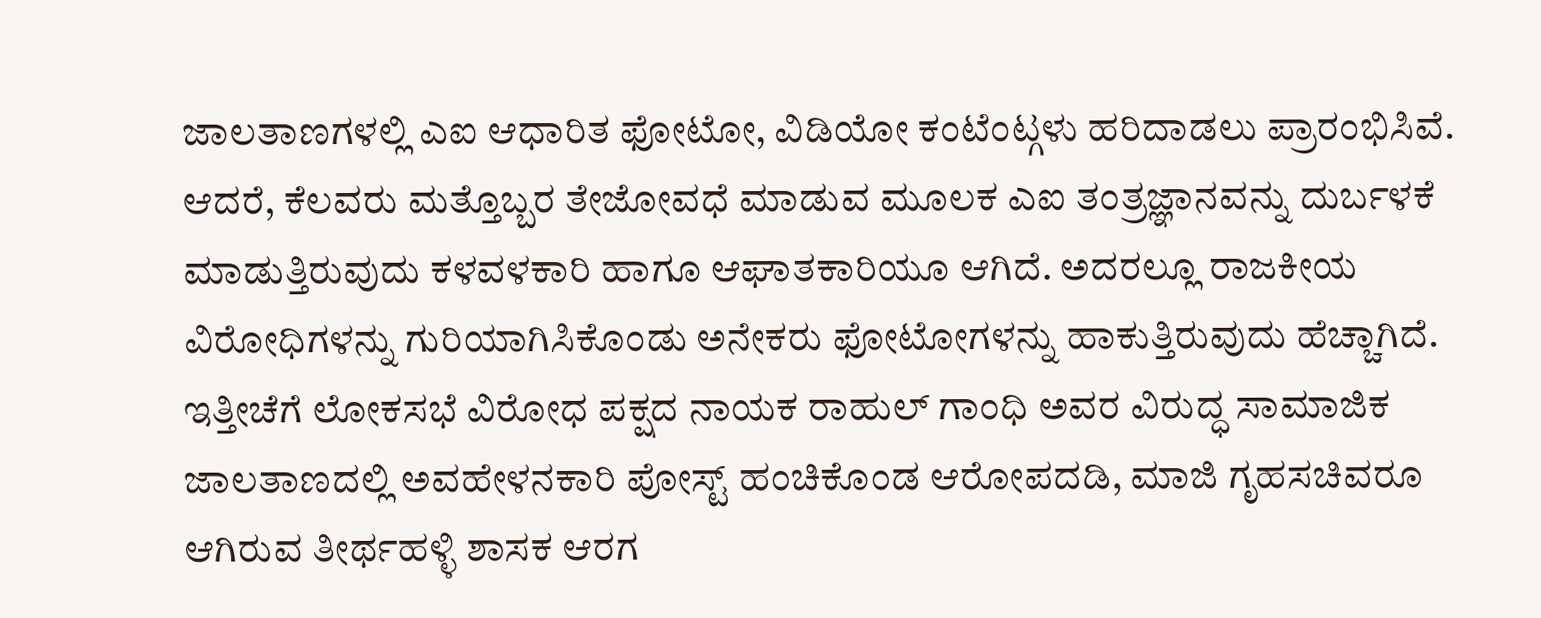ಜಾಲತಾಣಗಳಲ್ಲಿ ಎಐ ಆಧಾರಿತ ಫೋಟೋ, ವಿಡಿಯೋ ಕಂಟೆಂಟ್ಗಳು ಹರಿದಾಡಲು ಪ್ರಾರಂಭಿಸಿವೆ. ಆದರೆ, ಕೆಲವರು ಮತ್ತೊಬ್ಬರ ತೇಜೋವಧೆ ಮಾಡುವ ಮೂಲಕ ಎಐ ತಂತ್ರಜ್ಞಾನವನ್ನು ದುರ್ಬಳಕೆ ಮಾಡುತ್ತಿರುವುದು ಕಳವಳಕಾರಿ ಹಾಗೂ ಆಘಾತಕಾರಿಯೂ ಆಗಿದೆ. ಅದರಲ್ಲೂ ರಾಜಕೀಯ ವಿರೋಧಿಗಳನ್ನು ಗುರಿಯಾಗಿಸಿಕೊಂಡು ಅನೇಕರು ಫೋಟೋಗಳನ್ನು ಹಾಕುತ್ತಿರುವುದು ಹೆಚ್ಚಾಗಿದೆ. ಇತ್ತೀಚೆಗೆ ಲೋಕಸಭೆ ವಿರೋಧ ಪಕ್ಷದ ನಾಯಕ ರಾಹುಲ್ ಗಾಂಧಿ ಅವರ ವಿರುದ್ಧ ಸಾಮಾಜಿಕ ಜಾಲತಾಣದಲ್ಲಿ ಅವಹೇಳನಕಾರಿ ಪೋಸ್ಟ್ ಹಂಚಿಕೊಂಡ ಆರೋಪದಡಿ, ಮಾಜಿ ಗೃಹಸಚಿವರೂ ಆಗಿರುವ ತೀರ್ಥಹಳ್ಳಿ ಶಾಸಕ ಆರಗ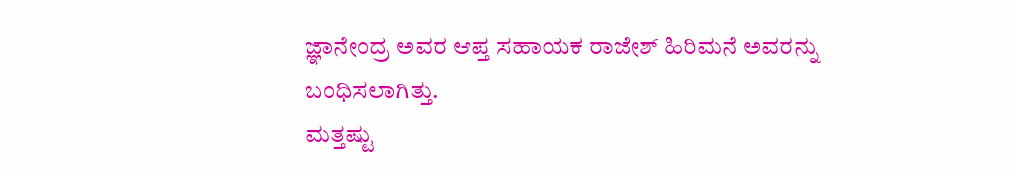ಜ್ಞಾನೇಂದ್ರ ಅವರ ಆಪ್ತ ಸಹಾಯಕ ರಾಜೇಶ್ ಹಿರಿಮನೆ ಅವರನ್ನು ಬಂಧಿಸಲಾಗಿತ್ತು.
ಮತ್ತಷ್ಟು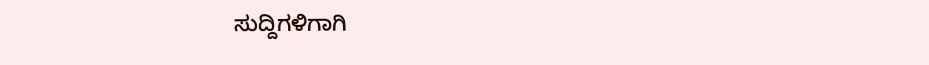ಸುದ್ದಿಗಳಿಗಾಗಿ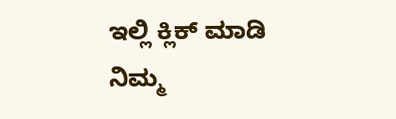ಇಲ್ಲಿ ಕ್ಲಿಕ್ ಮಾಡಿ
ನಿಮ್ಮ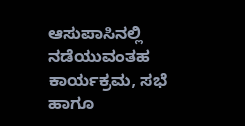ಆಸುಪಾಸಿನಲ್ಲಿ ನಡೆಯುವಂತಹ ಕಾರ್ಯಕ್ರಮ, ಸಭೆ ಹಾಗೂ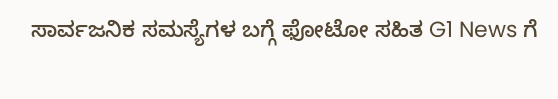ಸಾರ್ವಜನಿಕ ಸಮಸ್ಯೆಗಳ ಬಗ್ಗೆ ಫೋಟೋ ಸಹಿತ G1 News ಗೆ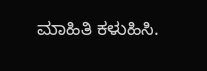ಮಾಹಿತಿ ಕಳುಹಿಸಿ.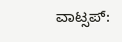ವಾಟ್ಸಪ್: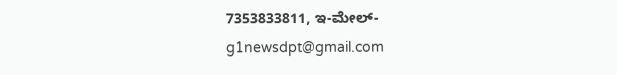7353833811, ಇ-ಮೇಲ್- g1newsdpt@gmail.com